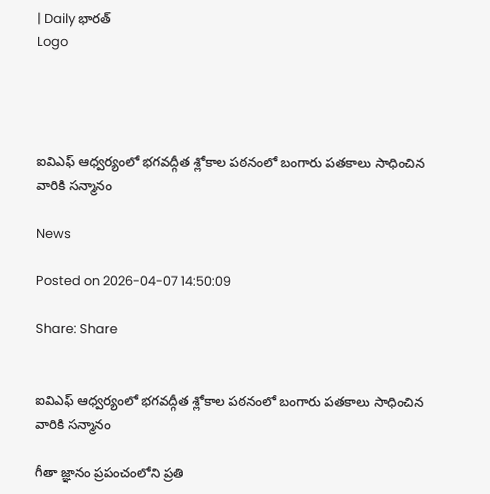| Daily భారత్
Logo




ఐవిఎఫ్ ఆధ్వర్యంలో భగవద్గీత శ్లోకాల పఠనంలో బంగారు పతకాలు సాధించిన వారికి సన్మానం

News

Posted on 2026-04-07 14:50:09

Share: Share


ఐవిఎఫ్ ఆధ్వర్యంలో భగవద్గీత శ్లోకాల పఠనంలో బంగారు పతకాలు సాధించిన వారికి సన్మానం

గీతా జ్ఞానం ప్రపంచంలోని ప్రతి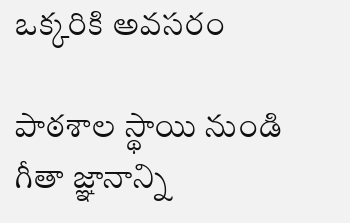ఒక్కరికి అవసరం

పాఠశాల స్థాయి నుండి గీతా జ్ఞానాన్ని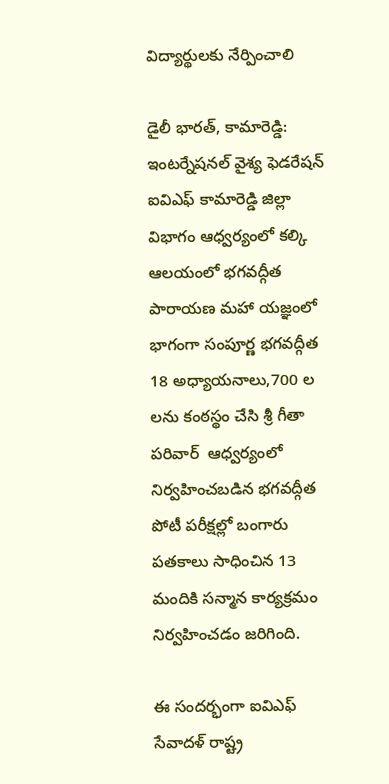విద్యార్థులకు నేర్పించాలి

డైలీ భారత్, కామారెడ్డి: ఇంటర్నేషనల్ వైశ్య ఫెడరేషన్ ఐవిఎఫ్ కామారెడ్డి జిల్లా విభాగం ఆధ్వర్యంలో కల్కి ఆలయంలో భగవద్గీత పారాయణ మహా యజ్ఞంలో భాగంగా సంపూర్ణ భగవద్గీత 18 అధ్యాయనాలు,700 ల లను కంఠస్థం చేసి శ్రీ గీతా పరివార్  ఆధ్వర్యంలో నిర్వహించబడిన భగవద్గీత పోటీ పరీక్షల్లో బంగారు పతకాలు సాధించిన 13 మందికి సన్మాన కార్యక్రమం నిర్వహించడం జరిగింది.

ఈ సందర్భంగా ఐవిఎఫ్ సేవాదళ్ రాష్ట్ర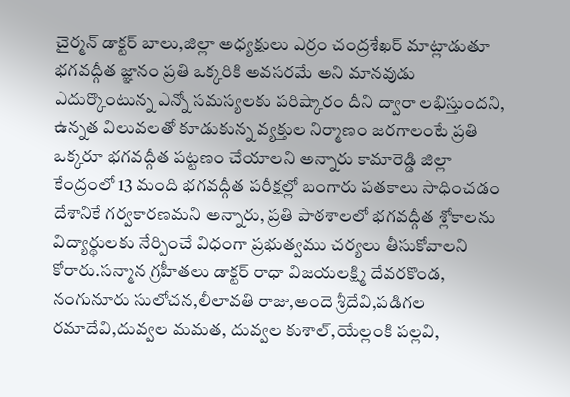చైర్మన్ డాక్టర్ బాలు,జిల్లా అధ్యక్షులు ఎర్రం చంద్రశేఖర్ మాట్లాడుతూ భగవద్గీత జ్ఞానం ప్రతి ఒక్కరికి అవసరమే అని మానవుడు ఎదుర్కొంటున్న ఎన్నో సమస్యలకు పరిష్కారం దీని ద్వారా లభిస్తుందని, ఉన్నత విలువలతో కూడుకున్న వ్యక్తుల నిర్మాణం జరగాలంటే ప్రతి ఒక్కరూ భగవద్గీత పట్టణం చేయాలని అన్నారు కామారెడ్డి జిల్లా కేంద్రంలో 13 మంది భగవద్గీత పరీక్షల్లో బంగారు పతకాలు సాధించడం దేశానికే గర్వకారణమని అన్నారు, ప్రతి పాఠశాలలో భగవద్గీత శ్లోకాలను విద్యార్థులకు నేర్పించే విధంగా ప్రభుత్వము చర్యలు తీసుకోవాలని కోరారు.సన్మాన గ్రహీతలు డాక్టర్ రాధా విజయలక్ష్మి దేవరకొండ, నంగునూరు సులోచన,లీలావతి రాజు,అందె శ్రీదేవి,పడిగల రమాదేవి,దువ్వల మమత, దువ్వల కుశాల్,యేల్లంకి పల్లవి,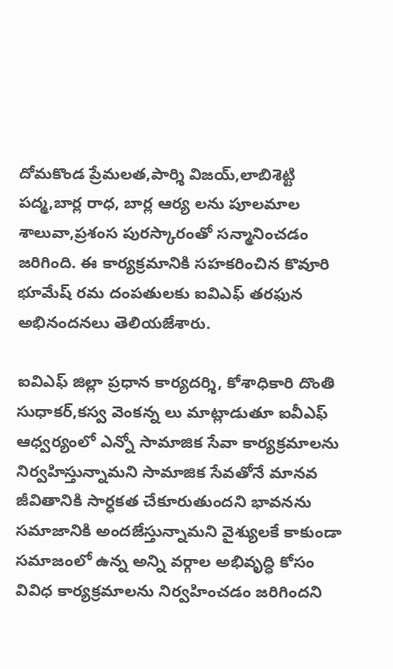దోమకొండ ప్రేమలత,పార్శి విజయ్,లాబిశెట్టి పద్మ,బార్ల రాధ, బార్ల ఆర్య లను పూలమాల శాలువా,ప్రశంస పురస్కారంతో సన్మానించడం జరిగింది. ఈ కార్యక్రమానికి సహకరించిన కొవూరి భూమేష్ రమ దంపతులకు ఐవిఎఫ్ తరఫున అభినందనలు తెలియజేశారు.

ఐవిఎఫ్ జిల్లా ప్రధాన కార్యదర్శి, కోశాధికారి దొంతి సుధాకర్,కస్వ వెంకన్న లు మాట్లాడుతూ ఐవీఎఫ్ ఆధ్వర్యంలో ఎన్నో సామాజిక సేవా కార్యక్రమాలను నిర్వహిస్తున్నామని సామాజిక సేవతోనే మానవ జీవితానికి సార్ధకత చేకూరుతుందని భావనను సమాజానికి అందజేస్తున్నామని వైశ్యులకే కాకుండా సమాజంలో ఉన్న అన్ని వర్గాల అభివృద్ధి కోసం వివిధ కార్యక్రమాలను నిర్వహించడం జరిగిందని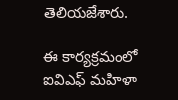తెలియజేశారు.

ఈ కార్యక్రమంలో ఐవిఎఫ్ మహిళా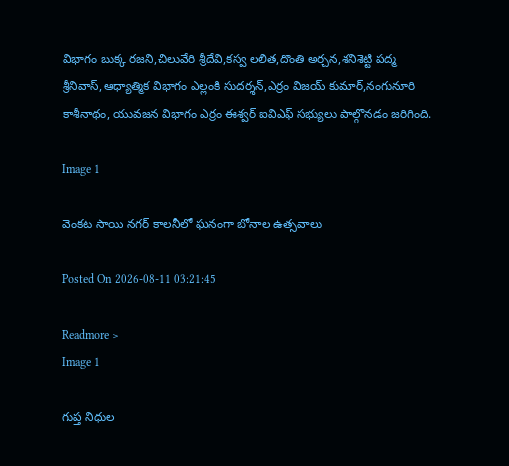విభాగం బుక్క రజని,చిలువేరి శ్రీదేవి,కస్వ లలిత,దొంతి అర్చన,శనిశెట్టి పద్మ శ్రీనివాస్,ఆధ్యాత్మిక విభాగం ఎల్లంకి సుదర్శన్,ఎర్రం విజయ్ కుమార్,నంగునూరి కాశీనాథం, యువజన విభాగం ఎర్రం ఈశ్వర్ ఐవిఎఫ్ సభ్యులు పాల్గొనడం జరిగింది.

Image 1

వెంకట సాయి నగర్ కాలనీలో ఘనంగా బోనాల ఉత్సవాలు

Posted On 2026-08-11 03:21:45

Readmore >
Image 1

గుప్త నిధుల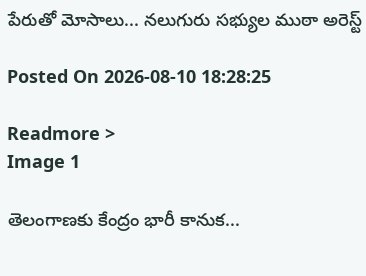పేరుతో మోసాలు... నలుగురు సభ్యుల ముఠా అరెస్ట్

Posted On 2026-08-10 18:28:25

Readmore >
Image 1

తెలంగాణకు కేంద్రం భారీ కానుక...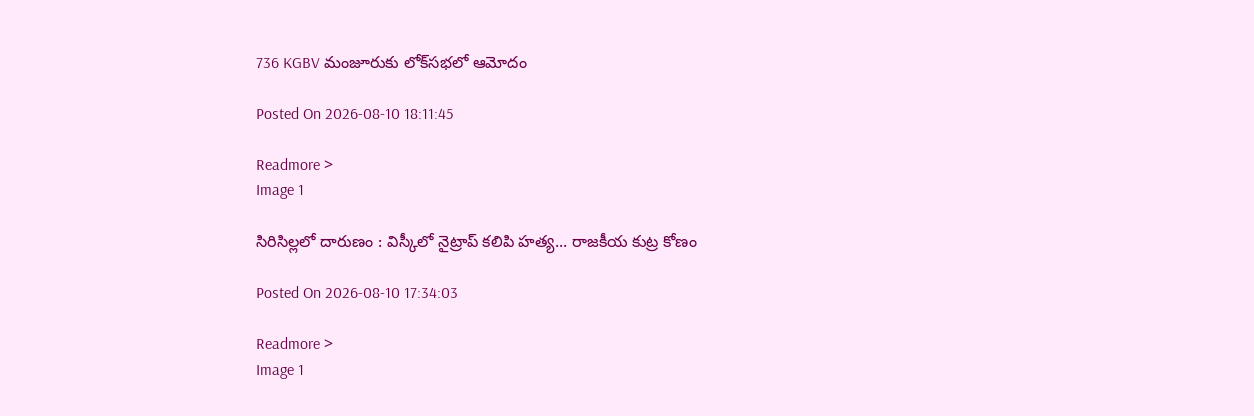736 KGBV మంజూరుకు లోక్‌సభలో ఆమోదం

Posted On 2026-08-10 18:11:45

Readmore >
Image 1

సిరిసిల్లలో దారుణం : విస్కీలో నైట్రాప్ కలిపి హత్య... రాజకీయ కుట్ర కోణం

Posted On 2026-08-10 17:34:03

Readmore >
Image 1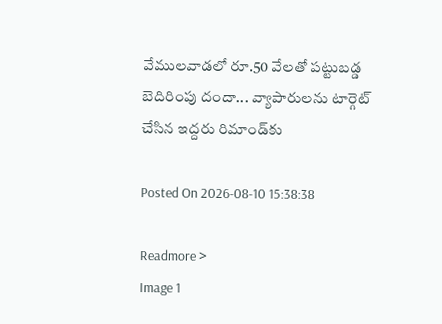వేములవాడలో రూ.50 వేలతో పట్టుబడ్డ బెదిరింపు దందా... వ్యాపారులను టార్గెట్ చేసిన ఇద్దరు రిమాండ్‌కు

Posted On 2026-08-10 15:38:38

Readmore >
Image 1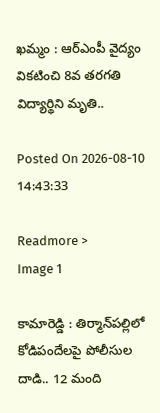ఖమ్మం : ఆర్‌ఎంపీ వైద్యం వికటించి 8వ తరగతి విద్యార్థిని మృతి..

Posted On 2026-08-10 14:43:33

Readmore >
Image 1

కామారెడ్డి : తిర్మాన్‌పల్లిలో కోడిపందేలపై పోలీసుల దాడి.. 12 మంది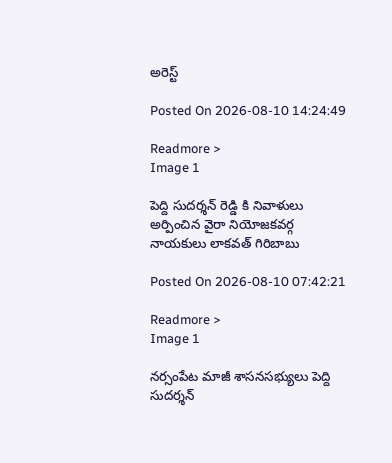అరెస్ట్

Posted On 2026-08-10 14:24:49

Readmore >
Image 1

పెద్ది సుదర్శన్ రెడ్డి కి నివాళులు అర్పించిన వైరా నియోజకవర్గ నాయకులు లాకవత్ గిరిబాబు

Posted On 2026-08-10 07:42:21

Readmore >
Image 1

నర్సంపేట మాజీ శాసనసభ్యులు పెద్ది సుదర్శన్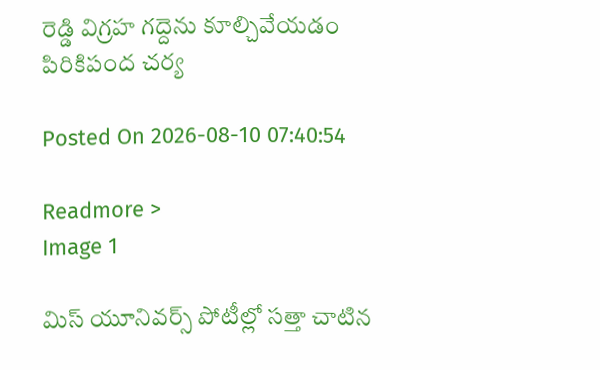రెడ్డి విగ్రహ గద్దెను కూల్చివేయడం పిరికిపంద చర్య

Posted On 2026-08-10 07:40:54

Readmore >
Image 1

మిస్ యూనివర్స్ పోటీల్లో సత్తా చాటిన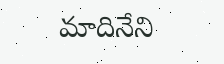మాదినేని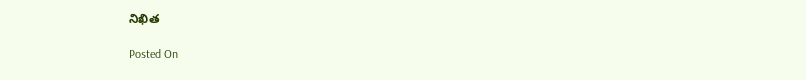నిఖిత

Posted On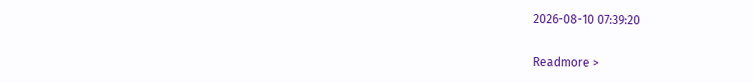2026-08-10 07:39:20

Readmore >